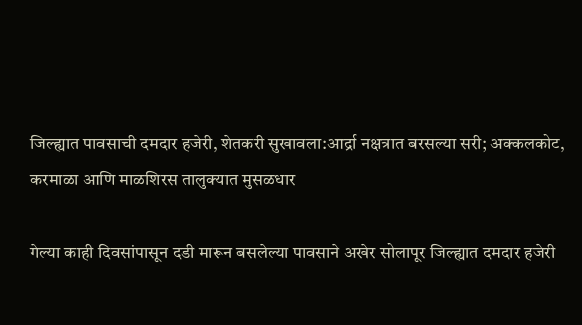जिल्ह्यात पावसाची दमदार हजेरी, शेतकरी सुखावला:आर्द्रा नक्षत्रात बरसल्या सरी; अक्कलकोट, करमाळा आणि माळशिरस तालुक्यात मुसळधार

गेल्या काही दिवसांपासून दडी मारून बसलेल्या पावसाने अखेर सोलापूर जिल्ह्यात दमदार हजेरी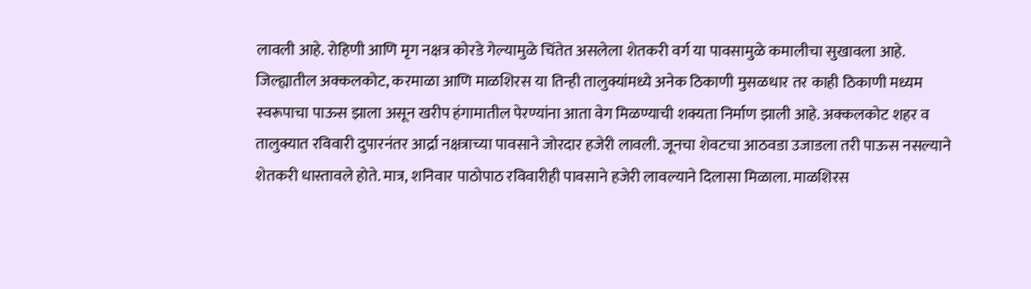लावली आहे. रोहिणी आणि मृग नक्षत्र कोरडे गेल्यामुळे चिंतेत असलेला शेतकरी वर्ग या पावसामुळे कमालीचा सुखावला आहे. जिल्ह्यातील अक्कलकोट, करमाळा आणि माळशिरस या तिन्ही तालुक्यांमध्ये अनेक ठिकाणी मुसळधार तर काही ठिकाणी मध्यम स्वरूपाचा पाऊस झाला असून खरीप हंगामातील पेरण्यांना आता वेग मिळण्याची शक्यता निर्माण झाली आहे. अक्कलकोट शहर व तालुक्यात रविवारी दुपारनंतर आर्द्रा नक्षत्राच्या पावसाने जोरदार हजेरी लावली. जूनचा शेवटचा आठवडा उजाडला तरी पाऊस नसल्याने शेतकरी धास्तावले होते. मात्र, शनिवार पाठोपाठ रविवारीही पावसाने हजेरी लावल्याने दिलासा मिळाला. माळशिरस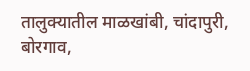तालुक्यातील माळखांबी, चांदापुरी, बोरगाव,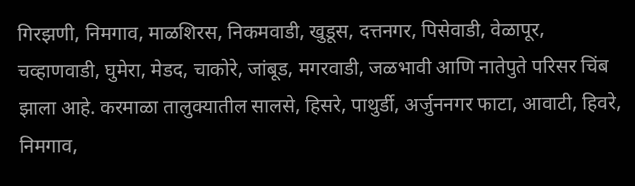गिरझणी, निमगाव, माळशिरस, निकमवाडी, खुडूस, दत्तनगर, पिसेवाडी, वेळापूर, चव्हाणवाडी, घुमेरा, मेडद, चाकोरे, जांबूड, मगरवाडी, जळभावी आणि नातेपुते परिसर चिंब झाला आहे. करमाळा तालुक्यातील सालसे, हिसरे, पाथुर्डी, अर्जुननगर फाटा, आवाटी, हिवरे, निमगाव,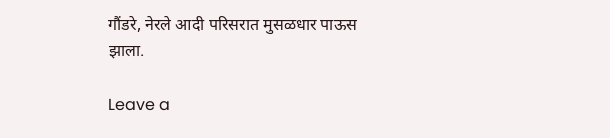गौंडरे, नेरले आदी परिसरात मुसळधार पाऊस झाला.

Leave a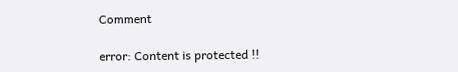Comment

error: Content is protected !!